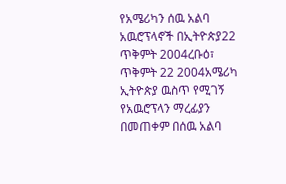የአሜሪካን ሰዉ አልባ አዉሮፕላኖች በኢትዮጵያ22 ጥቅምት 2004ረቡዕ፣ ጥቅምት 22 2004አሜሪካ ኢትዮጵያ ዉስጥ የሚገኝ የአዉሮፕላን ማረፊያን በመጠቀም በሰዉ አልባ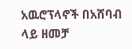አዉሮፕላኖች በአሸባብ ላይ ዘመቻ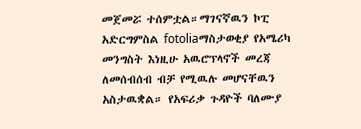መጀመሯ ተሰምቷል።ማገናኛዉን ኮፒ አድርግምስል fotoliaማስታወቂያ የአሜሪካ መንግስት እነዚሁ አዉሮፕላኖች መረጃ ለመሰብሰብ ብቻ የሚዉሉ መሆናቸዉን አስታዉቋል። የአፍሪቃ ጉዳዮች ባለሙያ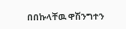በበኩላቸዉ ዋሽንግተን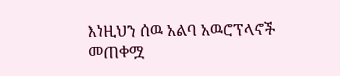እነዚህን ሰዉ አልባ አዉሮፕላኖች መጠቀሟ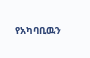የአካባቢዉን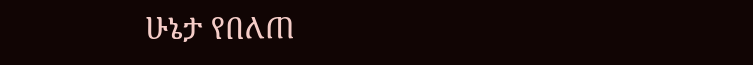ሁኔታ የበለጠ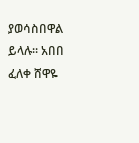ያወሳስበዋል ይላሉ። አበበ ፈለቀ ሸዋዬ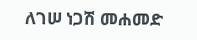ለገሠ ነጋሽ መሐመድ